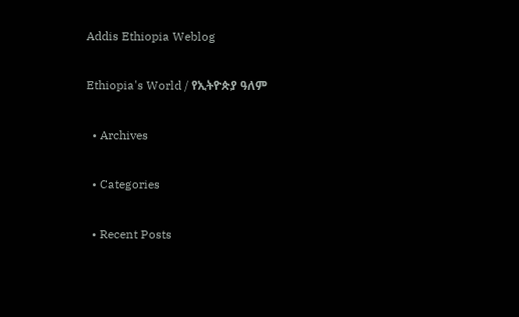Addis Ethiopia Weblog

Ethiopia's World / የኢትዮጵያ ዓለም

  • Archives

  • Categories

  • Recent Posts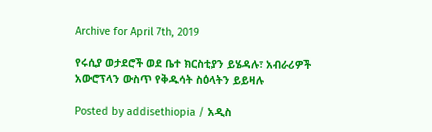Archive for April 7th, 2019

የሩሲያ ወታደሮች ወደ ቤተ ክርስቲያን ይሄዳሉ፣ አብራሪዎች አውሮፕላን ውስጥ የቅዱሳት ስዕላትን ይይዛሉ

Posted by addisethiopia / አዲስ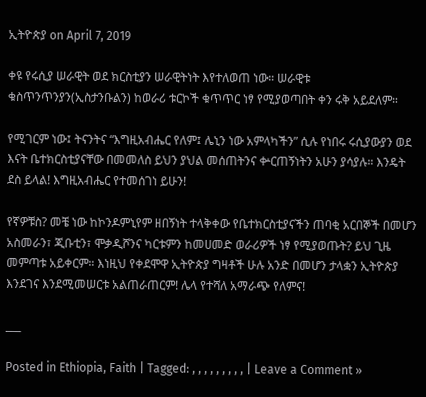ኢትዮጵያ on April 7, 2019

ቀዩ የሩሲያ ሠራዊት ወደ ክርስቲያን ሠራዊትነት እየተለወጠ ነው። ሠራዊቱ ቁስጥንጥንያን(ኢስታንቡልን) ከወራሪ ቱርኮች ቁጥጥር ነፃ የሚያወጣበት ቀን ሩቅ አይደለም።

የሚገርም ነው፤ ትናንትና “እግዚአብሔር የለም፤ ሌኒን ነው አምላካችን” ሲሉ የነበሩ ሩሲያውያን ወደ እናት ቤተክርስቲያናቸው በመመለስ ይህን ያህል መሰጠትንና ቍርጠኝነትን አሁን ያሳያሉ። እንዴት ደስ ይላል! እግዚአብሔር የተመሰገነ ይሁን!

የኛዎቹስ? መቼ ነው ከኮንዶምኒየም ዘበኝነት ተላቅቀው የቤተክርስቲያናችን ጠባቂ አርበኞች በመሆን አስመራን፣ ጂቡቲን፣ ሞቃዲሾንና ካርቱምን ከመሀመድ ወራሪዎች ነፃ የሚያወጡት? ይህ ጊዜ መምጣቱ አይቀርም። እነዚህ የቀደሞዋ ኢትዮጵያ ግዛቶች ሁሉ አንድ በመሆን ታላቋን ኢትዮጵያ እንደገና እንደሚመሠርቱ አልጠራጠርም! ሌላ የተሻለ አማራጭ የለምና!

___

Posted in Ethiopia, Faith | Tagged: , , , , , , , , , | Leave a Comment »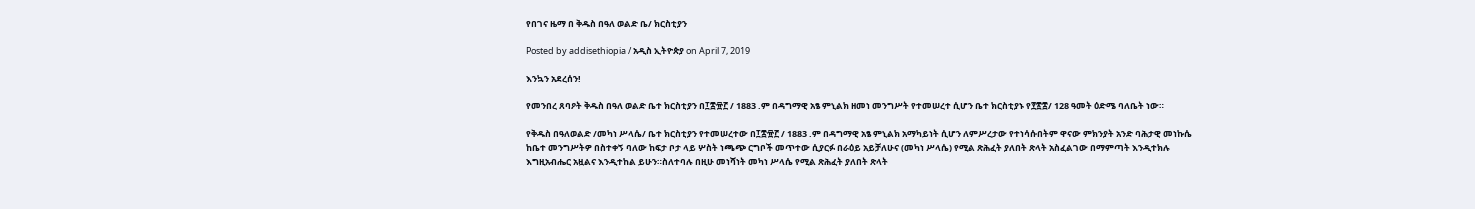የበገና ዜማ በ ቅዱስ በዓለ ወልድ ቤ/ ክርስቲያን

Posted by addisethiopia / አዲስ ኢትዮጵያ on April 7, 2019

እንኳን አደረሰን!

የመንበረ ጸባዖት ቅዱስ በዓለ ወልድ ቤተ ክርስቲያን በ፲፰፹፫ / 1883 .ም በዳግማዊ አፄ ምኒልክ ዘመነ መንግሥት የተመሠረተ ሲሆን ቤተ ክርስቲያኑ የ፻፳፰/ 128 ዓመት ዕድሜ ባለቤት ነው።

የቅዱስ በዓለወልድ /መካነ ሥላሴ/ ቤተ ክርስቲያን የተመሠረተው በ፲፰፹፫ / 1883 .ም በዳግማዊ አፄ ምኒልክ አማካይነት ሲሆን ለምሥረታው የተነሳሱበትም ዋናው ምክንያት አንድ ባሕታዊ መነኩሴ ከቤተ መንግሥትዎ በስተቀኝ ባለው ከፍታ ቦታ ላይ ሦስት ነጫጭ ርግቦች መጥተው ሲያርፉ በራዕይ አይቻለሁና (መካነ ሥላሴ) የሚል ጽሕፈት ያለበት ጽላት አስፈልገው በማምጣት እንዲተክሉ እግዚአብሔር አዟልና እንዲተከል ይሁን።ስለተባሉ በዚሁ መነሻነት መካነ ሥላሴ የሚል ጽሕፈት ያለበት ጽላት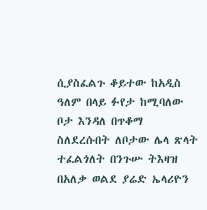ሲያስፈልጉ ቆይተው ከአዲስ ዓለም በላይ ፉየታ ከሚባለው ቦታ እንዳለ በጥቆማ ስለደረሱበት ለቦታው ሌላ ጽላት ተፈልጎለት በንጉሡ ትእዛዝ በአለቃ ወልደ ያሬድ ኤላሪዮን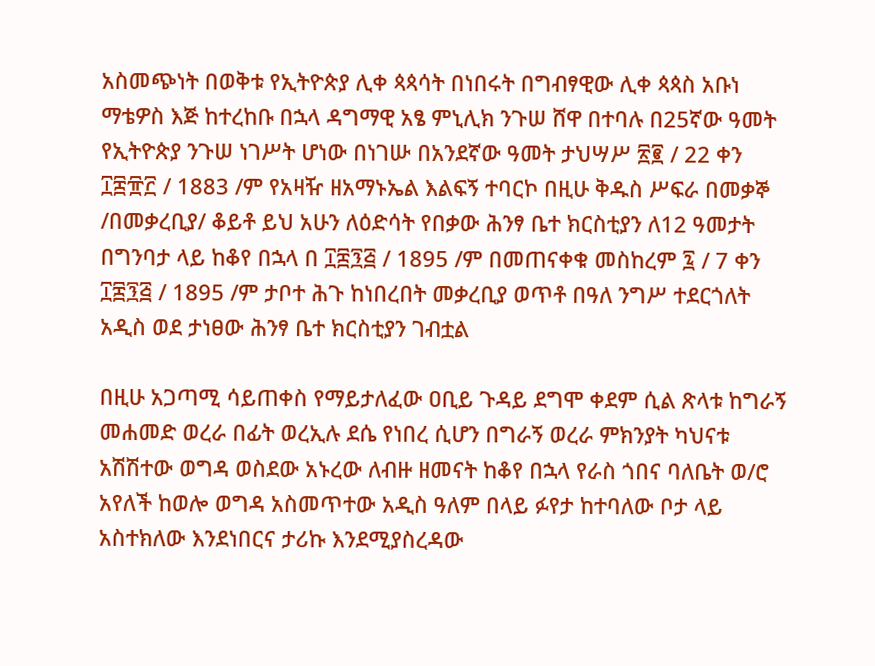አስመጭነት በወቅቱ የኢትዮጵያ ሊቀ ጳጳሳት በነበሩት በግብፃዊው ሊቀ ጳጳስ አቡነ ማቴዎስ እጅ ከተረከቡ በኋላ ዳግማዊ አፄ ምኒሊክ ንጉሠ ሸዋ በተባሉ በ25ኛው ዓመት የኢትዮጵያ ንጉሠ ነገሥት ሆነው በነገሡ በአንደኛው ዓመት ታህሣሥ ፳፪ / 22 ቀን ፲፰፹፫ / 1883 /ም የአዛዥ ዘአማኑኤል እልፍኝ ተባርኮ በዚሁ ቅዱስ ሥፍራ በመቃኞ /በመቃረቢያ/ ቆይቶ ይህ አሁን ለዕድሳት የበቃው ሕንፃ ቤተ ክርስቲያን ለ12 ዓመታት በግንባታ ላይ ከቆየ በኋላ በ ፲፰፺፭ / 1895 /ም በመጠናቀቁ መስከረም ፯ / 7 ቀን ፲፰፺፭ / 1895 /ም ታቦተ ሕጉ ከነበረበት መቃረቢያ ወጥቶ በዓለ ንግሥ ተደርጎለት አዲስ ወደ ታነፀው ሕንፃ ቤተ ክርስቲያን ገብቷል

በዚሁ አጋጣሚ ሳይጠቀስ የማይታለፈው ዐቢይ ጉዳይ ደግሞ ቀደም ሲል ጽላቱ ከግራኝ መሐመድ ወረራ በፊት ወረኢሉ ደሴ የነበረ ሲሆን በግራኝ ወረራ ምክንያት ካህናቱ አሽሽተው ወግዳ ወስደው አኑረው ለብዙ ዘመናት ከቆየ በኋላ የራስ ጎበና ባለቤት ወ/ሮ አየለች ከወሎ ወግዳ አስመጥተው አዲስ ዓለም በላይ ፉየታ ከተባለው ቦታ ላይ አስተክለው እንደነበርና ታሪኩ እንደሚያስረዳው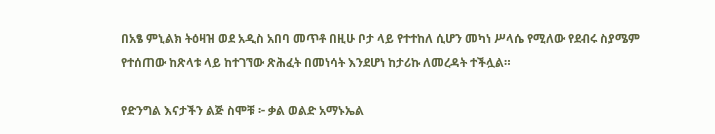በአፄ ምኒልክ ትዕዛዝ ወደ አዲስ አበባ መጥቶ በዚሁ ቦታ ላይ የተተከለ ሲሆን መካነ ሥላሴ የሚለው የደብሩ ስያሜም የተሰጠው ከጽላቱ ላይ ከተገኘው ጽሕፈት በመነሳት እንደሆነ ከታሪኩ ለመረዳት ተችሏል።

የድንግል እናታችን ልጅ ስሞቹ ፦ ቃል ወልድ አማኑኤል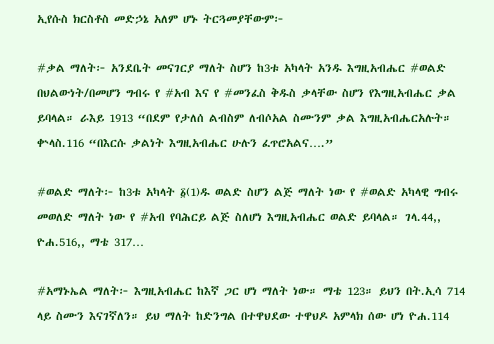ኢየሱስ ክርስቶስ መድኃኔ አለም ሆኑ ትርጓመያቸውም፦

#ቃል ማለት፦ አንደቤት መናገርያ ማለት ስሆን ከ3ቱ አካላት አንዱ እግዚአብሔር #ወልድ በህልውነት/በመሆን ግብሩ የ #አብ እና የ #መንፈስ ቅዱስ ቃላቸው ስሆን የእግዚአብሔር ቃል ይባላል። ራእይ 1913 “በደም የታለሰ ልብስም ለብሶአል ስሙንም ቃል እግዚአብሔርአሉት። ቍላስ.116 “በእርሱ ቃልነት እግዚአብሔር ሁሉን ፈጥሮአልና….”

#ወልድ ማለት፦ ከ3ቱ አካላት ፩(1)ዱ ወልድ ስሆን ልጅ ማለት ነው የ #ወልድ አካላዊ ግብሩ መወለድ ማለት ነው የ #አብ የባሕርይ ልጅ ስለሆነ እግዚአብሔር ወልድ ይባላል። ገላ.44,, ዮሐ.516,, ማቴ 317…

#አማኑኤል ማለት፦ እግዚአብሔር ከእኛ ጋር ሆነ ማለት ነው። ማቴ 123። ይህን በት.ኢሳ 714 ላይ ስሙን እናገኛለን። ይህ ማለት ከድንግል በተዋህደው ተዋህዶ አምላክ ሰው ሆነ ዮሐ.114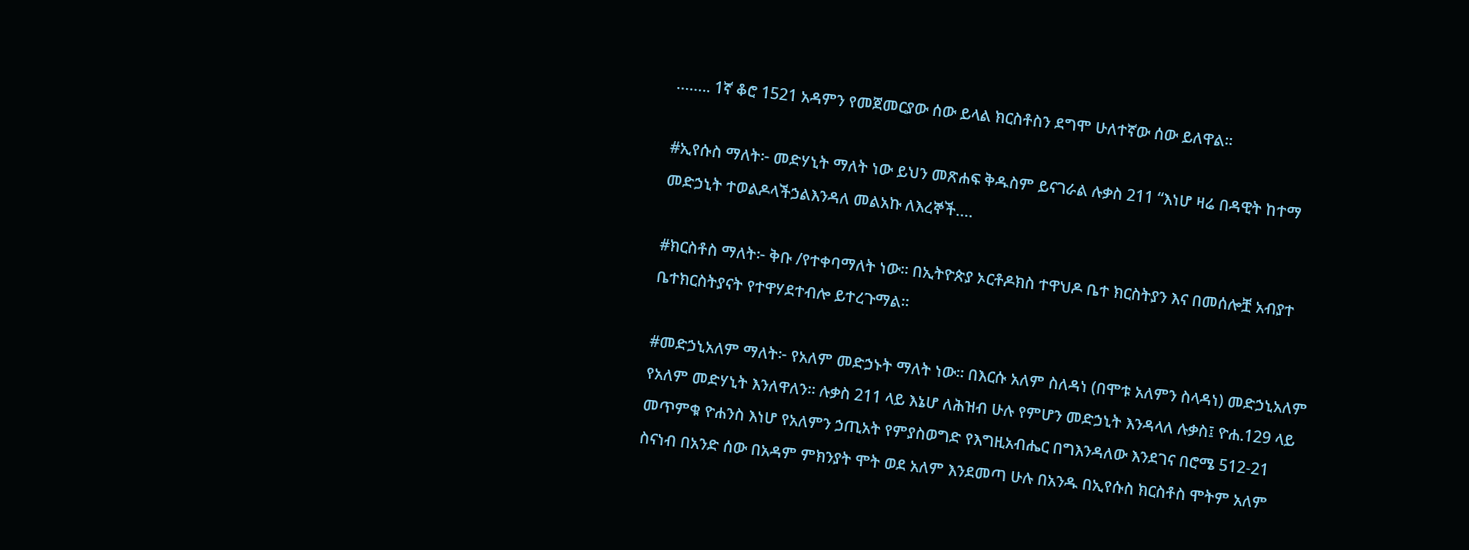…….. 1ኛ ቆሮ 1521 አዳምን የመጀመርያው ሰው ይላል ክርስቶስን ደግሞ ሁለተኛው ሰው ይለዋል።

#ኢየሱስ ማለት፦ መድሃኒት ማለት ነው ይህን መጽሐፍ ቅዱስም ይናገራል ሉቃስ 211 “እነሆ ዛሬ በዳዊት ከተማ መድኃኒት ተወልዶላችኃልእንዳለ መልአኩ ለእረኞች….

#ክርስቶስ ማለት፦ ቅቡ /የተቀባማለት ነው። በኢትዮጵያ ኦርቶዶክስ ተዋህዶ ቤተ ክርስትያን እና በመሰሎቿ አብያተ ቤተክርስትያናት የተዋሃደተብሎ ይተረጉማል።

#መድኃኒአለም ማለት፦ የአለም መድኃኑት ማለት ነው። በእርሱ አለም ስለዳነ (በሞቱ አለምን ስላዳነ) መድኃኒአለም የአለም መድሃኒት እንለዋለን። ሉቃስ 211 ላይ እኔሆ ለሕዝብ ሁሉ የምሆን መድኃኒት እንዳላለ ሉቃስ፤ ዮሐ.129 ላይ መጥምቁ ዮሐንስ እነሆ የአለምን ኃጢአት የምያስወግድ የእግዚአብሔር በግእንዳለው እንደገና በሮሜ 512-21 ስናነብ በአንድ ሰው በአዳም ምክንያት ሞት ወደ አለም እንደመጣ ሁሉ በአንዱ በኢየሱስ ክርስቶስ ሞትም አለም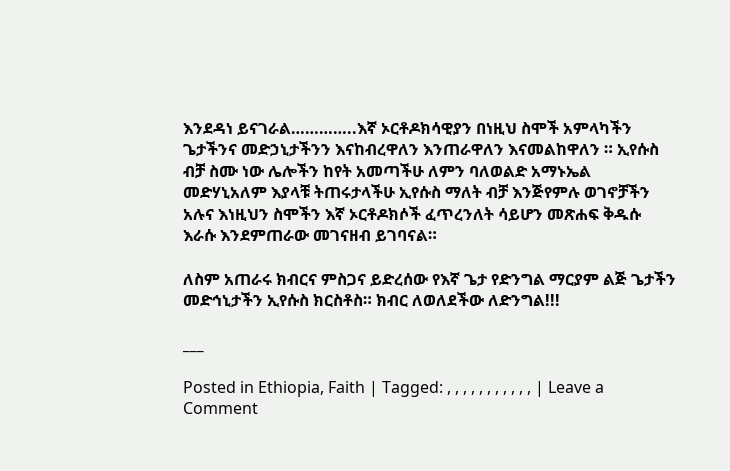እንደዳነ ይናገራል…………..እኛ ኦርቶዶክሳዊያን በነዚህ ስሞች አምላካችን ጌታችንና መድኃኒታችንን እናከብረዋለን እንጠራዋለን እናመልከዋለን ። ኢየሱስ ብቻ ስሙ ነው ሌሎችን ከየት አመጣችሁ ለምን ባለወልድ አማኑኤል መድሃኒአለም እያላቹ ትጠሩታላችሁ ኢየሱስ ማለት ብቻ እንጅየምሉ ወገኖቻችን አሉና እነዚህን ስሞችን እኛ ኦርቶዶክሶች ፈጥረንለት ሳይሆን መጽሐፍ ቅዱሱ እራሱ እንደምጠራው መገናዘብ ይገባናል።

ለስም አጠራሩ ክብርና ምስጋና ይድረሰው የእኛ ጌታ የድንግል ማርያም ልጅ ጌታችን መድኅኒታችን ኢየሱስ ክርስቶስ። ክብር ለወለደችው ለድንግል!!!

___

Posted in Ethiopia, Faith | Tagged: , , , , , , , , , , , | Leave a Comment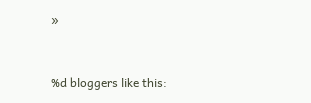»


%d bloggers like this: